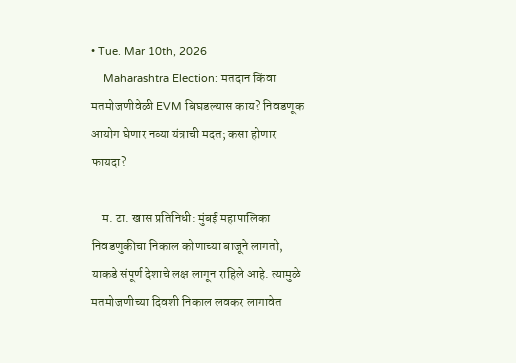• Tue. Mar 10th, 2026
    Maharashtra Election: मतदान किंवा मतमोजणीवेळी EVM बिघडल्यास काय? निवडणूक आयोग घेणार नव्या यंत्राची मदत; कसा होणार फायदा?

    म. टा. खास प्रतिनिधी: मुंबई महापालिका निवडणुकीचा निकाल कोणाच्या बाजूने लागतो, याकडे संपूर्ण देशाचे लक्ष लागून राहिले आहे. त्यामुळे मतमोजणीच्या दिवशी निकाल लवकर लागावेत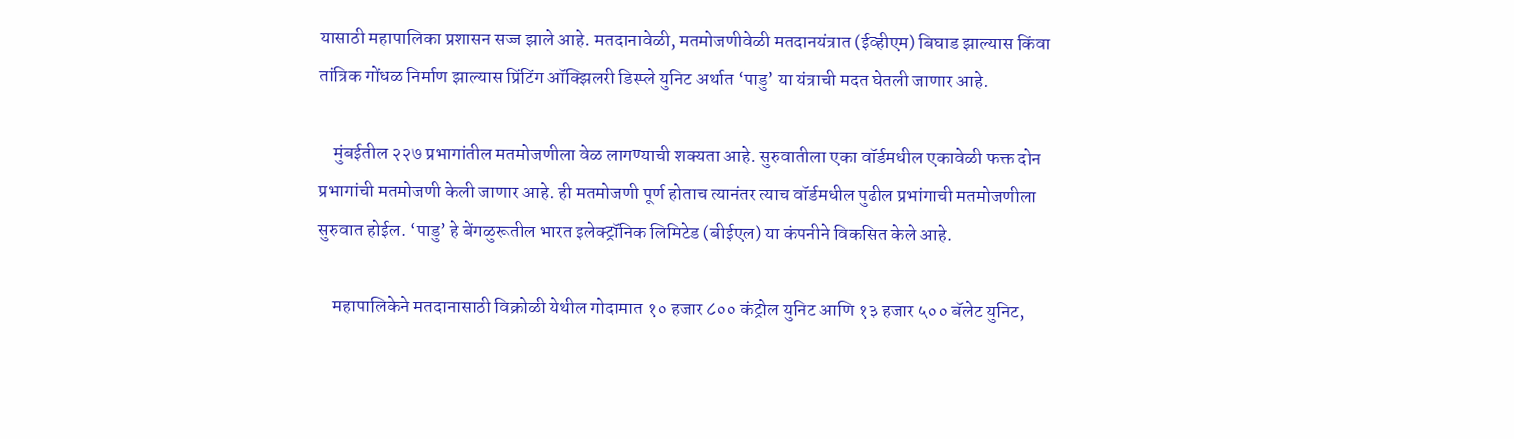यासाठी महापालिका प्रशासन सज्ज झाले आहे. मतदानावेळी, मतमोजणीवेळी मतदानयंत्रात (ईव्हीएम) बिघाड झाल्यास किंवा तांत्रिक गोंधळ निर्माण झाल्यास प्रिंटिंग ऑक्झिलरी डिस्प्ले युनिट अर्थात ‘पाडु’ या यंत्राची मदत घेतली जाणार आहे.

    मुंबईतील २२७ प्रभागांतील मतमोजणीला वेळ लागण्याची शक्यता आहे. सुरुवातीला एका वॉर्डमधील एकावेळी फक्त दोन प्रभागांची मतमोजणी केली जाणार आहे. ही मतमोजणी पूर्ण होताच त्यानंतर त्याच वॉर्डमधील पुढील प्रभांगाची मतमोजणीला सुरुवात होईल. ‘पाडु’ हे बेंगळुरूतील भारत इलेक्ट्रॉनिक लिमिटेड (बीईएल) या कंपनीने विकसित केले आहे.

    महापालिकेने मतदानासाठी विक्रोळी येथील गोदामात १० हजार ८०० कंट्रोल युनिट आणि १३ हजार ५०० बॅलेट युनिट,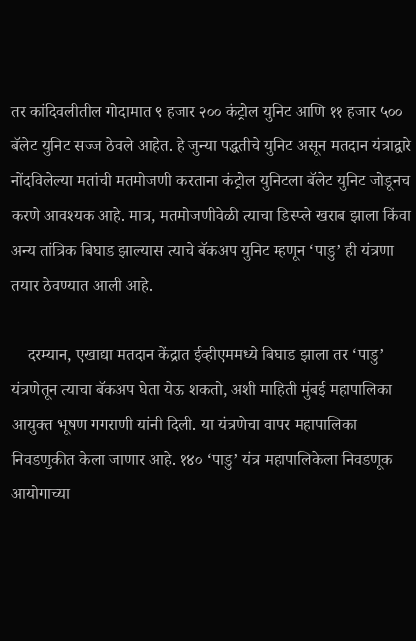तर कांदिवलीतील गोदामात ९ हजार २०० कंट्रोल युनिट आणि ११ हजार ५०० बॅलेट युनिट सज्ज ठेवले आहेत. हे जुन्या पद्धतीचे युनिट असून मतदान यंत्राद्वारे नोंदविलेल्या मतांची मतमोजणी करताना कंट्रोल युनिटला बॅलेट युनिट जोडूनच करणे आवश्यक आहे. मात्र, मतमोजणीवेळी त्याचा डिस्प्ले खराब झाला किंवा अन्य तांत्रिक बिघाड झाल्यास त्याचे बॅकअप युनिट म्हणून ‘पाडु’ ही यंत्रणा तयार ठेवण्यात आली आहे.

    दरम्यान, एखाद्या मतदान केंद्रात ईव्हीएममध्ये बिघाड झाला तर ‘पाडु’ यंत्रणेतून त्याचा बॅकअप घेता येऊ शकतो, अशी माहिती मुंबई महापालिका आयुक्त भूषण गगराणी यांनी दिली. या यंत्रणेचा वापर महापालिका निवडणुकीत केला जाणार आहे. १४० ‘पाडु’ यंत्र महापालिकेला निवडणूक आयोगाच्या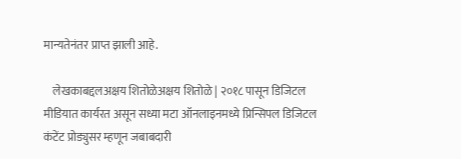मान्यतेनंतर प्राप्त झाली आहे.

    लेखकाबद्दलअक्षय शितोळेअक्षय शितोळे | २०१८ पासून डिजिटल मीडियात कार्यरत असून सध्या मटा ऑनलाइनमध्ये प्रिन्सिपल डिजिटल कंटेंट प्रोड्युसर म्हणून जबाबदारी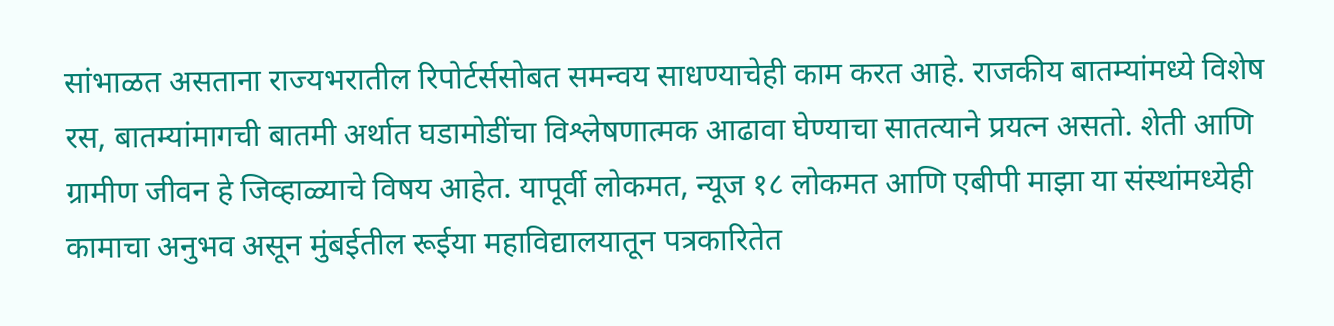सांभाळत असताना राज्यभरातील रिपोर्टर्ससोबत समन्वय साधण्याचेही काम करत आहे. राजकीय बातम्यांमध्ये विशेष रस, बातम्यांमागची बातमी अर्थात घडामोडींचा विश्लेषणात्मक आढावा घेण्याचा सातत्याने प्रयत्न असतो. शेती आणि ग्रामीण जीवन हे जिव्हाळ्याचे विषय आहेत. यापूर्वी लोकमत, न्यूज १८ लोकमत आणि एबीपी माझा या संस्थांमध्येही कामाचा अनुभव असून मुंबईतील रूईया महाविद्यालयातून पत्रकारितेत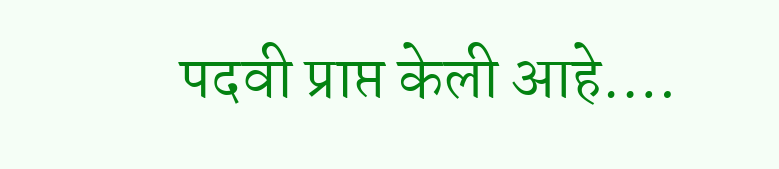पदवी प्राप्त केली आहे.…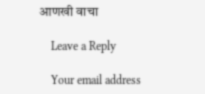आणखी वाचा

    Leave a Reply

    Your email address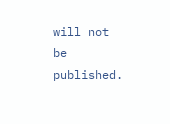will not be published.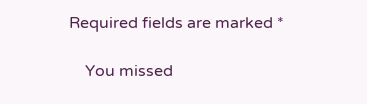Required fields are marked *

    You missed